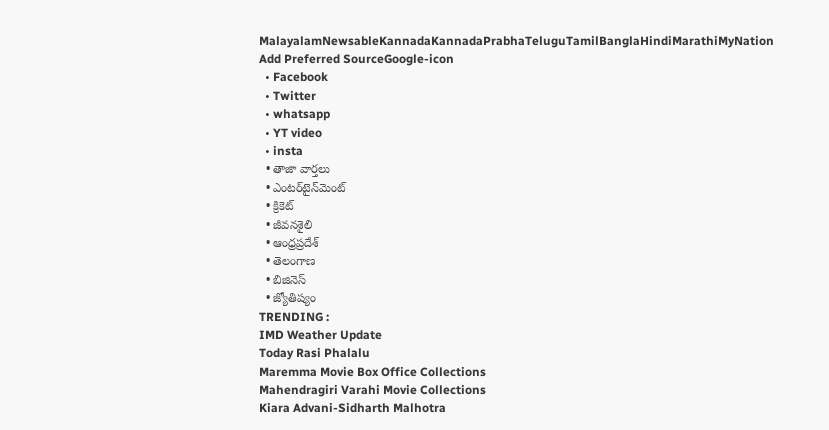MalayalamNewsableKannadaKannadaPrabhaTeluguTamilBanglaHindiMarathiMyNation
Add Preferred SourceGoogle-icon
  • Facebook
  • Twitter
  • whatsapp
  • YT video
  • insta
  • తాజా వార్తలు
  • ఎంటర్‌టైన్‌మెంట్
  • క్రికెట్
  • జీవనశైలి
  • ఆంధ్రప్రదేశ్
  • తెలంగాణ
  • బిజినెస్
  • జ్యోతిష్యం
TRENDING :
IMD Weather Update
Today Rasi Phalalu
Maremma Movie Box Office Collections
Mahendragiri Varahi Movie Collections
Kiara Advani-Sidharth Malhotra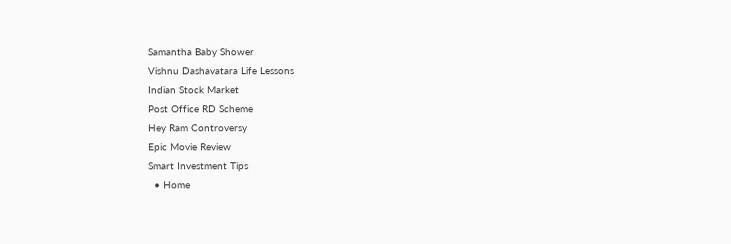Samantha Baby Shower
Vishnu Dashavatara Life Lessons
Indian Stock Market
Post Office RD Scheme
Hey Ram Controversy
Epic Movie Review
Smart Investment Tips
  • Home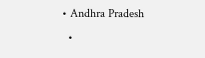• Andhra Pradesh
  •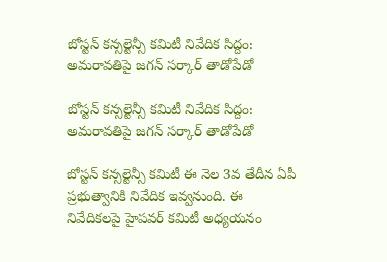బోస్టన్ కన్సల్టెన్సీ కమిటీ నివేదిక సిద్దం: అమరావతిపై జగన్ సర్కార్ తాడోపేడో

బోస్టన్ కన్సల్టెన్సీ కమిటీ నివేదిక సిద్దం: అమరావతిపై జగన్ సర్కార్ తాడోపేడో

బోస్టన్ కన్సల్టెన్సీ కమిటీ ఈ నెల 3వ తేదీన ఏపీ ప్రభుత్వానికి నివేదిక ఇవ్వనుంది. ఈ నివేదికలపై హైపవర్ కమిటీ అధ్యయనం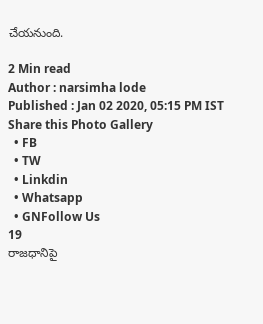చేయనుంది.

2 Min read
Author : narsimha lode
Published : Jan 02 2020, 05:15 PM IST
Share this Photo Gallery
  • FB
  • TW
  • Linkdin
  • Whatsapp
  • GNFollow Us
19
రాజధానిపై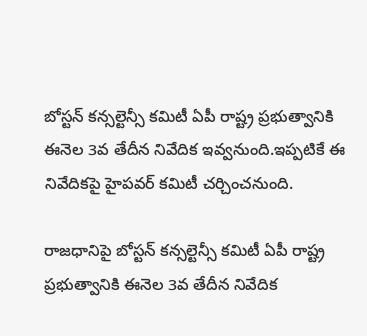బోస్టన్ కన్సల్టెన్సీ కమిటీ ఏపీ రాష్ట్ర ప్రభుత్వానికి ఈనెల 3వ తేదీన నివేదిక ఇవ్వనుంది.ఇప్పటికే ఈ నివేదికపై హైపవర్ కమిటీ చర్చించనుంది.

రాజధానిపై బోస్టన్ కన్సల్టెన్సీ కమిటీ ఏపీ రాష్ట్ర ప్రభుత్వానికి ఈనెల 3వ తేదీన నివేదిక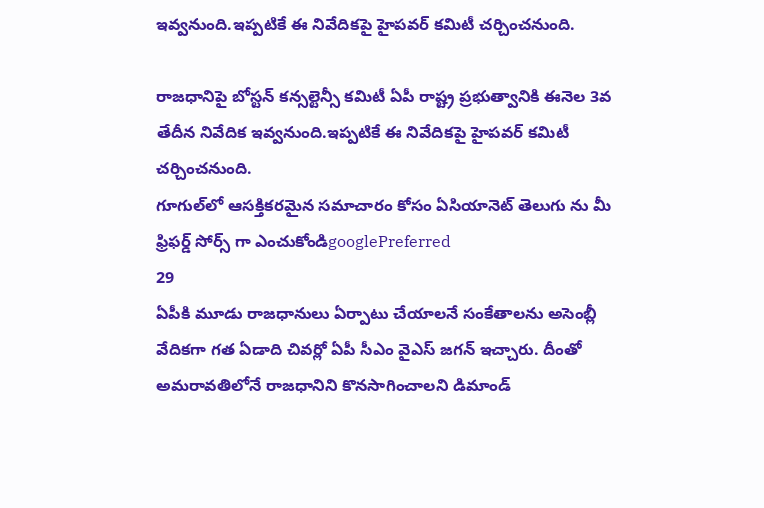ఇవ్వనుంది.ఇప్పటికే ఈ నివేదికపై హైపవర్ కమిటీ చర్చించనుంది.

రాజధానిపై బోస్టన్ కన్సల్టెన్సీ కమిటీ ఏపీ రాష్ట్ర ప్రభుత్వానికి ఈనెల 3వ తేదీన నివేదిక ఇవ్వనుంది.ఇప్పటికే ఈ నివేదికపై హైపవర్ కమిటీ చర్చించనుంది.
గూగుల్‌లో ఆసక్తికరమైన సమాచారం కోసం ఏసియానెట్ తెలుగు ను మీ ఫ్రిఫర్డ్ సోర్స్ గా ఎంచుకోండిgooglePreferred
29
ఏపీకి మూడు రాజధానులు ఏర్పాటు చేయాలనే సంకేతాలను అసెంబ్లీ వేదికగా గత ఏడాది చివర్లో ఏపీ సీఎం వైఎస్ జగన్ ఇచ్చారు. దీంతో అమరావతిలోనే రాజధానిని కొనసాగించాలని డిమాండ్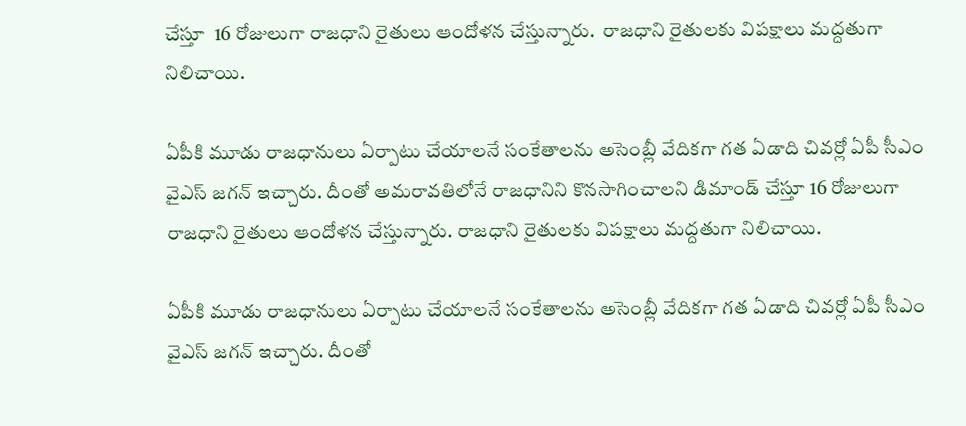చేస్తూ  16 రోజులుగా రాజధాని రైతులు ఆందోళన చేస్తున్నారు.  రాజధాని రైతులకు విపక్షాలు మద్దతుగా నిలిచాయి.

ఏపీకి మూడు రాజధానులు ఏర్పాటు చేయాలనే సంకేతాలను అసెంబ్లీ వేదికగా గత ఏడాది చివర్లో ఏపీ సీఎం వైఎస్ జగన్ ఇచ్చారు. దీంతో అమరావతిలోనే రాజధానిని కొనసాగించాలని డిమాండ్ చేస్తూ 16 రోజులుగా రాజధాని రైతులు ఆందోళన చేస్తున్నారు. రాజధాని రైతులకు విపక్షాలు మద్దతుగా నిలిచాయి.

ఏపీకి మూడు రాజధానులు ఏర్పాటు చేయాలనే సంకేతాలను అసెంబ్లీ వేదికగా గత ఏడాది చివర్లో ఏపీ సీఎం వైఎస్ జగన్ ఇచ్చారు. దీంతో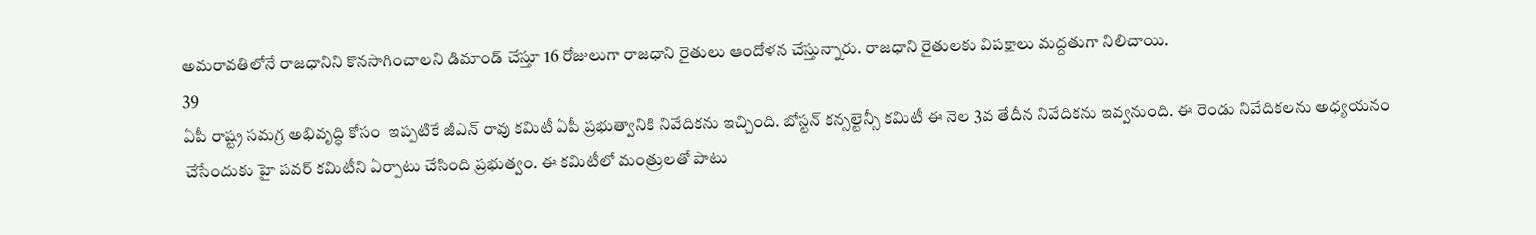అమరావతిలోనే రాజధానిని కొనసాగించాలని డిమాండ్ చేస్తూ 16 రోజులుగా రాజధాని రైతులు ఆందోళన చేస్తున్నారు. రాజధాని రైతులకు విపక్షాలు మద్దతుగా నిలిచాయి.
39
ఏపీ రాష్ట్ర సమగ్ర అభివృద్ధి కోసం  ఇప్పటికే జీఎన్ రావు కమిటీ ఏపీ ప్రభుత్వానికి నివేదికను ఇచ్చింది. బోస్టన్ కన్సల్టెన్సీ కమిటీ ఈ నెల 3వ తేదీన నివేదికను ఇవ్వనుంది. ఈ రెండు నివేదికలను అధ్యయనం చేసేందుకు హై పవర్ కమిటీని ఏర్పాటు చేసింది ప్రభుత్వం. ఈ కమిటీలో మంత్రులతో పాటు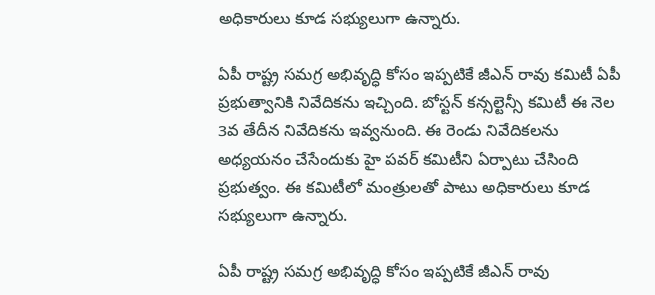అధికారులు కూడ సభ్యులుగా ఉన్నారు.

ఏపీ రాష్ట్ర సమగ్ర అభివృద్ధి కోసం ఇప్పటికే జీఎన్ రావు కమిటీ ఏపీ ప్రభుత్వానికి నివేదికను ఇచ్చింది. బోస్టన్ కన్సల్టెన్సీ కమిటీ ఈ నెల 3వ తేదీన నివేదికను ఇవ్వనుంది. ఈ రెండు నివేదికలను అధ్యయనం చేసేందుకు హై పవర్ కమిటీని ఏర్పాటు చేసింది ప్రభుత్వం. ఈ కమిటీలో మంత్రులతో పాటు అధికారులు కూడ సభ్యులుగా ఉన్నారు.

ఏపీ రాష్ట్ర సమగ్ర అభివృద్ధి కోసం ఇప్పటికే జీఎన్ రావు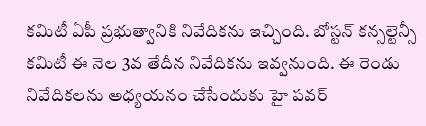కమిటీ ఏపీ ప్రభుత్వానికి నివేదికను ఇచ్చింది. బోస్టన్ కన్సల్టెన్సీ కమిటీ ఈ నెల 3వ తేదీన నివేదికను ఇవ్వనుంది. ఈ రెండు నివేదికలను అధ్యయనం చేసేందుకు హై పవర్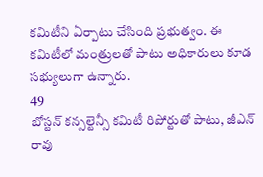కమిటీని ఏర్పాటు చేసింది ప్రభుత్వం. ఈ కమిటీలో మంత్రులతో పాటు అధికారులు కూడ సభ్యులుగా ఉన్నారు.
49
బోస్టన్ కన్సల్టెన్సీ కమిటీ రిపోర్టుతో పాటు, జీఎన్ రావు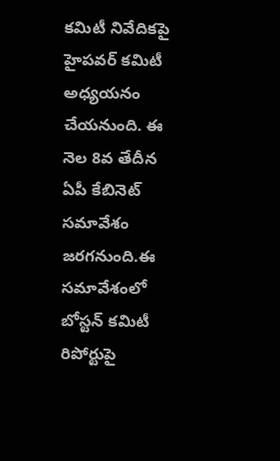కమిటీ నివేదికపై హైపవర్ కమిటీ అధ్యయనం చేయనుంది. ఈ నెల 8వ తేదీన ఏపీ కేబినెట్ సమావేశం జరగనుంది.ఈ సమావేశంలో  బోస్టన్ కమిటీ రిపోర్టుపై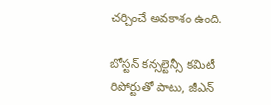చర్చించే అవకాశం ఉంది.

బోస్టన్ కన్సల్టెన్సీ కమిటీ రిపోర్టుతో పాటు, జీఎన్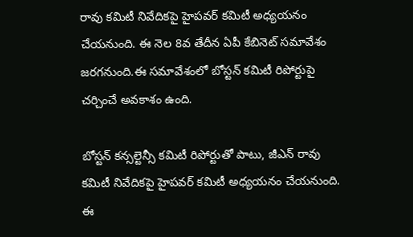రావు కమిటీ నివేదికపై హైపవర్ కమిటీ అధ్యయనం చేయనుంది. ఈ నెల 8వ తేదీన ఏపీ కేబినెట్ సమావేశం జరగనుంది.ఈ సమావేశంలో బోస్టన్ కమిటీ రిపోర్టుపై చర్చించే అవకాశం ఉంది.

బోస్టన్ కన్సల్టెన్సీ కమిటీ రిపోర్టుతో పాటు, జీఎన్ రావు కమిటీ నివేదికపై హైపవర్ కమిటీ అధ్యయనం చేయనుంది. ఈ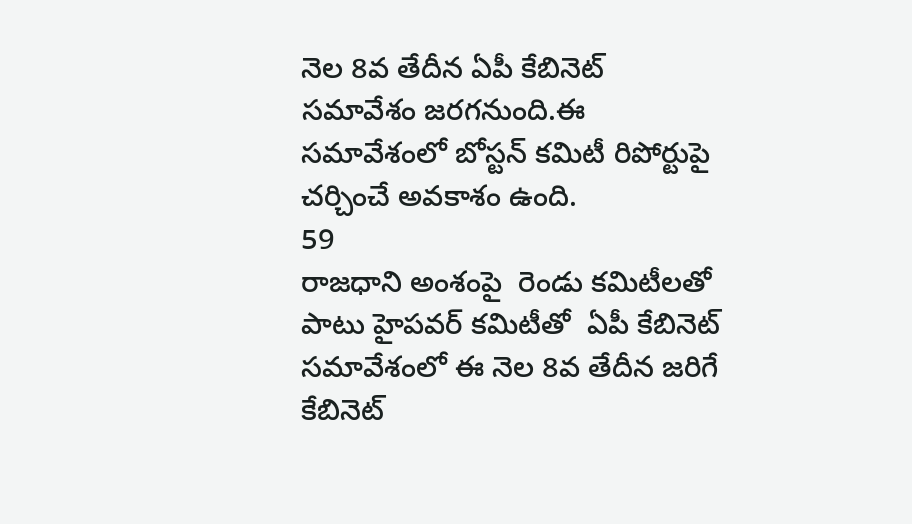నెల 8వ తేదీన ఏపీ కేబినెట్ సమావేశం జరగనుంది.ఈ సమావేశంలో బోస్టన్ కమిటీ రిపోర్టుపై చర్చించే అవకాశం ఉంది.
59
రాజధాని అంశంపై  రెండు కమిటీలతో పాటు హైపవర్ కమిటీతో  ఏపీ కేబినెట్ సమావేశంలో ఈ నెల 8వ తేదీన జరిగే కేబినెట్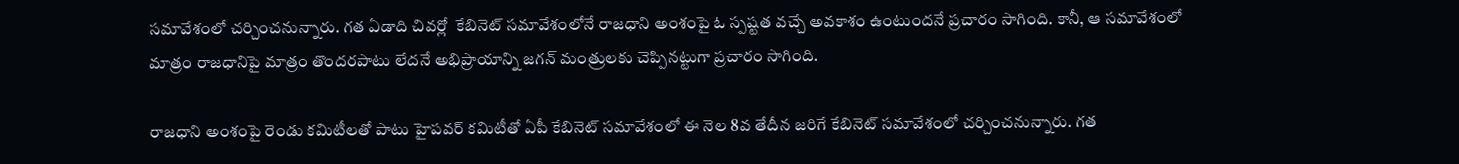సమావేశంలో చర్చించనున్నారు. గత ఏడాది చివర్లో  కేబినెట్ సమావేశంలోనే రాజధాని అంశంపై ఓ స్పష్టత వచ్చే అవకాశం ఉంటుందనే ప్రచారం సాగింది. కానీ, ఆ సమావేశంలో మాత్రం రాజధానిపై మాత్రం తొందరపాటు లేదనే అభిప్రాయాన్ని జగన్ మంత్రులకు చెప్పినట్టుగా ప్రచారం సాగింది.

రాజధాని అంశంపై రెండు కమిటీలతో పాటు హైపవర్ కమిటీతో ఏపీ కేబినెట్ సమావేశంలో ఈ నెల 8వ తేదీన జరిగే కేబినెట్ సమావేశంలో చర్చించనున్నారు. గత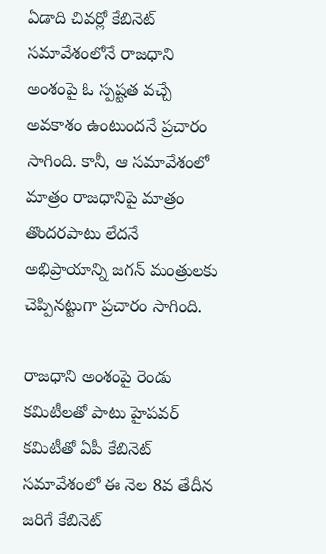ఏడాది చివర్లో కేబినెట్ సమావేశంలోనే రాజధాని అంశంపై ఓ స్పష్టత వచ్చే అవకాశం ఉంటుందనే ప్రచారం సాగింది. కానీ, ఆ సమావేశంలో మాత్రం రాజధానిపై మాత్రం తొందరపాటు లేదనే అభిప్రాయాన్ని జగన్ మంత్రులకు చెప్పినట్టుగా ప్రచారం సాగింది.

రాజధాని అంశంపై రెండు కమిటీలతో పాటు హైపవర్ కమిటీతో ఏపీ కేబినెట్ సమావేశంలో ఈ నెల 8వ తేదీన జరిగే కేబినెట్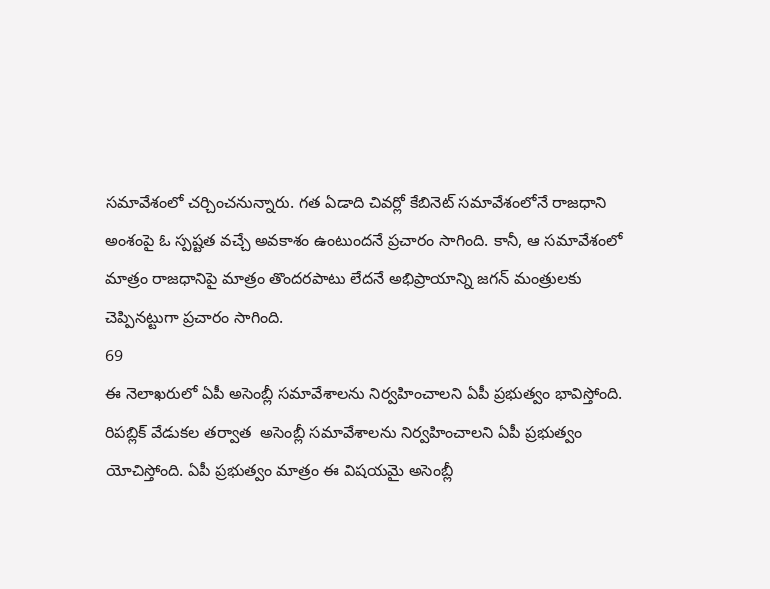సమావేశంలో చర్చించనున్నారు. గత ఏడాది చివర్లో కేబినెట్ సమావేశంలోనే రాజధాని అంశంపై ఓ స్పష్టత వచ్చే అవకాశం ఉంటుందనే ప్రచారం సాగింది. కానీ, ఆ సమావేశంలో మాత్రం రాజధానిపై మాత్రం తొందరపాటు లేదనే అభిప్రాయాన్ని జగన్ మంత్రులకు చెప్పినట్టుగా ప్రచారం సాగింది.
69
ఈ నెలాఖరులో ఏపీ అసెంబ్లీ సమావేశాలను నిర్వహించాలని ఏపీ ప్రభుత్వం భావిస్తోంది. రిపబ్లిక్ వేడుకల తర్వాత  అసెంబ్లీ సమావేశాలను నిర్వహించాలని ఏపీ ప్రభుత్వం యోచిస్తోంది. ఏపీ ప్రభుత్వం మాత్రం ఈ విషయమై అసెంబ్లీ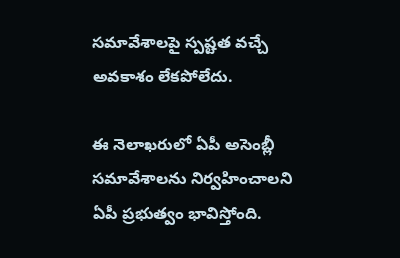సమావేశాలపై స్పష్టత వచ్చే అవకాశం లేకపోలేదు.

ఈ నెలాఖరులో ఏపీ అసెంబ్లీ సమావేశాలను నిర్వహించాలని ఏపీ ప్రభుత్వం భావిస్తోంది.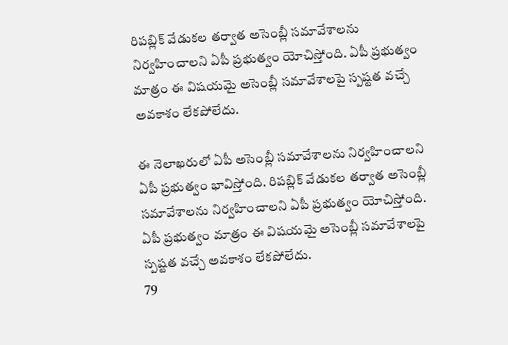రిపబ్లిక్ వేడుకల తర్వాత అసెంబ్లీ సమావేశాలను నిర్వహించాలని ఏపీ ప్రభుత్వం యోచిస్తోంది. ఏపీ ప్రభుత్వం మాత్రం ఈ విషయమై అసెంబ్లీ సమావేశాలపై స్పష్టత వచ్చే అవకాశం లేకపోలేదు.

ఈ నెలాఖరులో ఏపీ అసెంబ్లీ సమావేశాలను నిర్వహించాలని ఏపీ ప్రభుత్వం భావిస్తోంది. రిపబ్లిక్ వేడుకల తర్వాత అసెంబ్లీ సమావేశాలను నిర్వహించాలని ఏపీ ప్రభుత్వం యోచిస్తోంది. ఏపీ ప్రభుత్వం మాత్రం ఈ విషయమై అసెంబ్లీ సమావేశాలపై స్పష్టత వచ్చే అవకాశం లేకపోలేదు.
79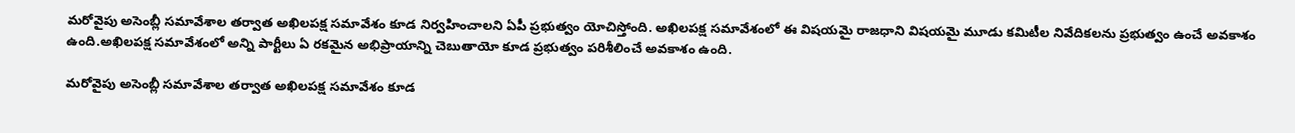మరోవైపు అసెంబ్లీ సమావేశాల తర్వాత అఖిలపక్ష సమావేశం కూడ నిర్వహించాలని ఏపీ ప్రభుత్వం యోచిస్తోంది. అఖిలపక్ష సమావేశంలో ఈ విషయమై రాజధాని విషయమై మూడు కమిటీల నివేదికలను ప్రభుత్వం ఉంచే అవకాశం ఉంది.అఖిలపక్ష సమావేశంలో అన్ని పార్టీలు ఏ రకమైన అభిప్రాయాన్ని చెబుతాయో కూడ ప్రభుత్వం పరిశీలించే అవకాశం ఉంది.

మరోవైపు అసెంబ్లీ సమావేశాల తర్వాత అఖిలపక్ష సమావేశం కూడ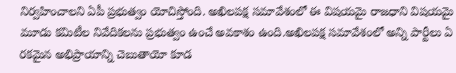నిర్వహించాలని ఏపీ ప్రభుత్వం యోచిస్తోంది. అఖిలపక్ష సమావేశంలో ఈ విషయమై రాజధాని విషయమై మూడు కమిటీల నివేదికలను ప్రభుత్వం ఉంచే అవకాశం ఉంది.అఖిలపక్ష సమావేశంలో అన్ని పార్టీలు ఏ రకమైన అభిప్రాయాన్ని చెబుతాయో కూడ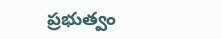ప్రభుత్వం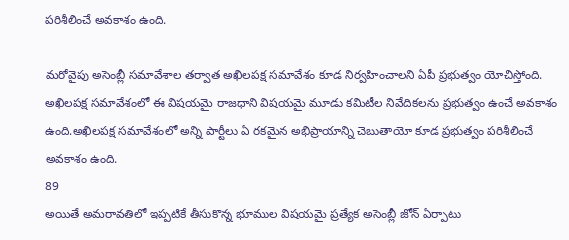పరిశీలించే అవకాశం ఉంది.

మరోవైపు అసెంబ్లీ సమావేశాల తర్వాత అఖిలపక్ష సమావేశం కూడ నిర్వహించాలని ఏపీ ప్రభుత్వం యోచిస్తోంది. అఖిలపక్ష సమావేశంలో ఈ విషయమై రాజధాని విషయమై మూడు కమిటీల నివేదికలను ప్రభుత్వం ఉంచే అవకాశం ఉంది.అఖిలపక్ష సమావేశంలో అన్ని పార్టీలు ఏ రకమైన అభిప్రాయాన్ని చెబుతాయో కూడ ప్రభుత్వం పరిశీలించే అవకాశం ఉంది.
89
అయితే అమరావతిలో ఇప్పటికే తీసుకొన్న భూముల విషయమై ప్రత్యేక అసెంబ్లీ జోన్ ఏర్పాటు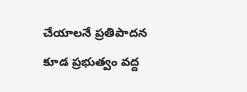చేయాలనే ప్రతిపాదన కూడ ప్రభుత్వం వద్ద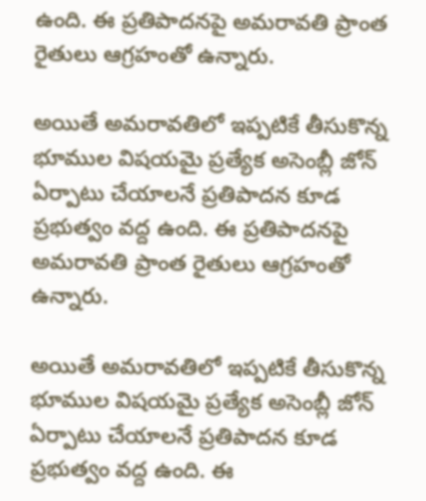ఉంది. ఈ ప్రతిపాదనపై అమరావతి ప్రాంత రైతులు ఆగ్రహంతో ఉన్నారు.

అయితే అమరావతిలో ఇప్పటికే తీసుకొన్న భూముల విషయమై ప్రత్యేక అసెంబ్లీ జోన్ ఏర్పాటు చేయాలనే ప్రతిపాదన కూడ ప్రభుత్వం వద్ద ఉంది. ఈ ప్రతిపాదనపై అమరావతి ప్రాంత రైతులు ఆగ్రహంతో ఉన్నారు.

అయితే అమరావతిలో ఇప్పటికే తీసుకొన్న భూముల విషయమై ప్రత్యేక అసెంబ్లీ జోన్ ఏర్పాటు చేయాలనే ప్రతిపాదన కూడ ప్రభుత్వం వద్ద ఉంది. ఈ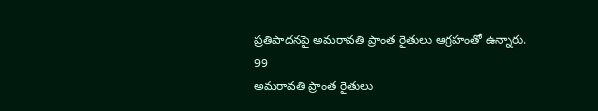ప్రతిపాదనపై అమరావతి ప్రాంత రైతులు ఆగ్రహంతో ఉన్నారు.
99
అమరావతి ప్రాంత రైతులు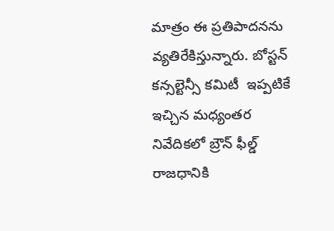మాత్రం ఈ ప్రతిపాదనను వ్యతిరేకిస్తున్నారు. బోస్టన్ కన్సల్టెన్సీ కమిటీ  ఇప్పటికే ఇచ్చిన మధ్యంతర నివేదికలో బ్రౌన్ ఫీల్డ్ రాజధానికి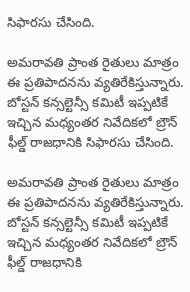సిఫారసు చేసింది.

అమరావతి ప్రాంత రైతులు మాత్రం ఈ ప్రతిపాదనను వ్యతిరేకిస్తున్నారు. బోస్టన్ కన్సల్టెన్సీ కమిటీ ఇప్పటికే ఇచ్చిన మధ్యంతర నివేదికలో బ్రౌన్ ఫీల్డ్ రాజధానికి సిఫారసు చేసింది.

అమరావతి ప్రాంత రైతులు మాత్రం ఈ ప్రతిపాదనను వ్యతిరేకిస్తున్నారు. బోస్టన్ కన్సల్టెన్సీ కమిటీ ఇప్పటికే ఇచ్చిన మధ్యంతర నివేదికలో బ్రౌన్ ఫీల్డ్ రాజధానికి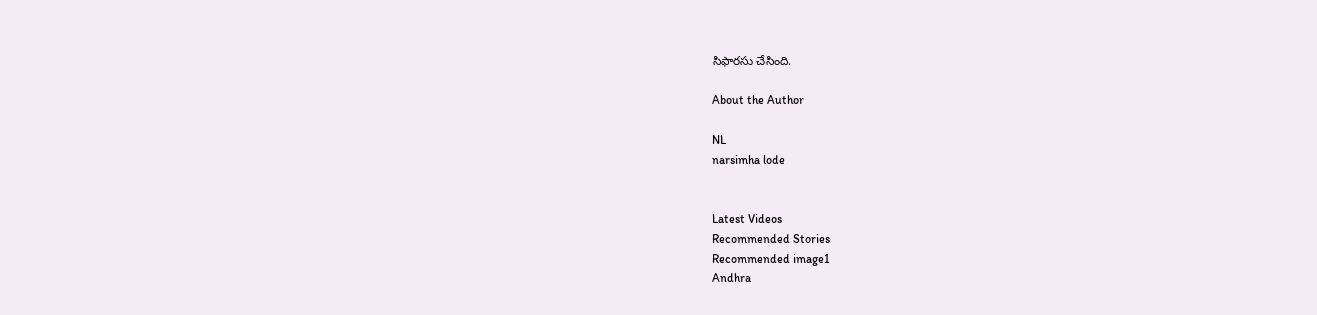సిఫారసు చేసింది.

About the Author

NL
narsimha lode


Latest Videos
Recommended Stories
Recommended image1
Andhra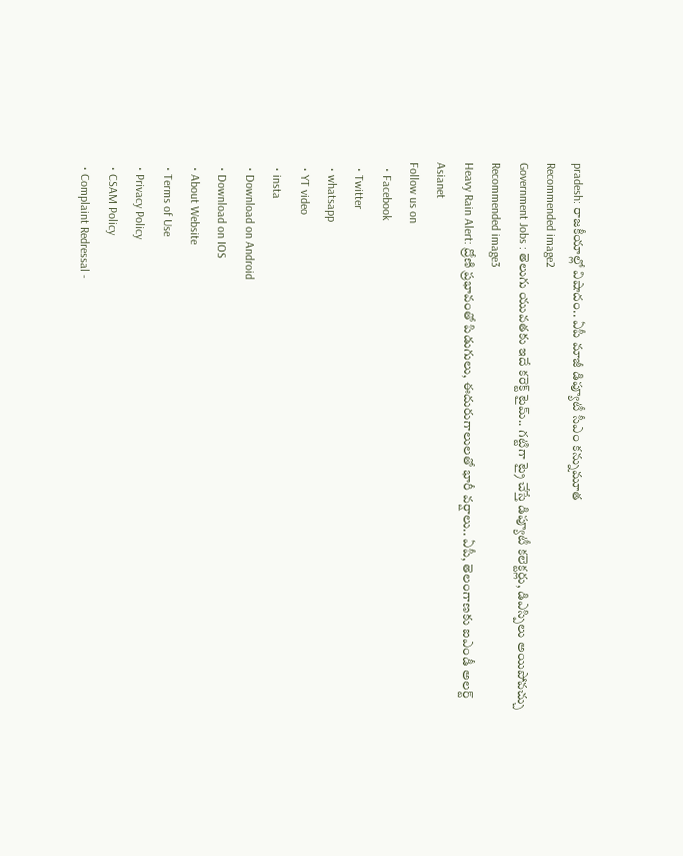pradesh: రాజ‌కీయాల్లో విషాదం.. ఏపీ మాజీ డిప్యూటీ సీఎం క‌న్నుమూత
Recommended image2
Government Jobs : తెలుగు యువతకు ఇదే కరెక్ట్ టైమ్.. గట్టిగా ట్రై చేస్తే డిప్యూటీ కలెక్టర్లు, డిఎస్పిలు అయిపోవచ్చు
Recommended image3
Heavy Rain Alert: ద్రోణి ప్రభావంతో పిడుగులు, ఈదురుగాలులతో భారీ వర్షాలు.. ఏపీ, తెలంగాణకు ఐఎండీ అలర్ట్
Asianet
Follow us on
  • Facebook
  • Twitter
  • whatsapp
  • YT video
  • insta
  • Download on Android
  • Download on IOS
  • About Website
  • Terms of Use
  • Privacy Policy
  • CSAM Policy
  • Complaint Redressal -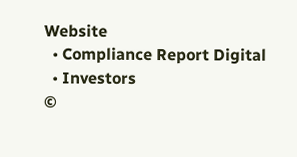Website
  • Compliance Report Digital
  • Investors
©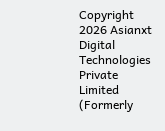Copyright 2026 Asianxt Digital Technologies Private Limited (Formerly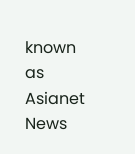known as Asianet News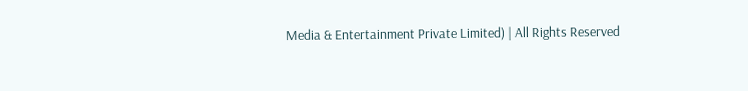Media & Entertainment Private Limited) | All Rights Reserved